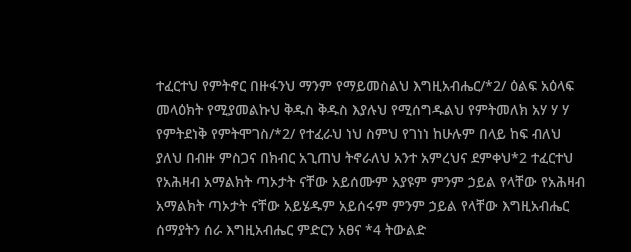ተፈርተህ የምትኖር በዙፋንህ ማንም የማይመስልህ እግዚአብሔር/*2/ ዕልፍ አዕላፍ መላዕክት የሚያመልኩህ ቅዱስ ቅዱስ እያሉህ የሚሰግዱልህ የምትመለክ አሃ ሃ ሃ የምትደነቅ የምትሞገስ/*2/ የተፈራህ ነህ ስምህ የገነነ ከሁሉም በላይ ከፍ ብለህ ያለህ በብዙ ምስጋና በክብር አጊጠህ ትኖራለህ አንተ አምረህና ደምቀህ*2 ተፈርተህ የአሕዛብ አማልክት ጣኦታት ናቸው አይሰሙም አያዩም ምንም ኃይል የላቸው የአሕዛብ አማልክት ጣኦታት ናቸው አይሄዱም አይሰሩም ምንም ኃይል የላቸው እግዚአብሔር ሰማያትን ሰራ እግዚአብሔር ምድርን አፀና *4 ትውልድ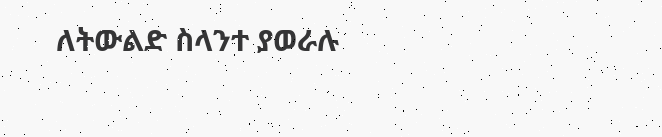ለትውልድ ስላንተ ያወራሉ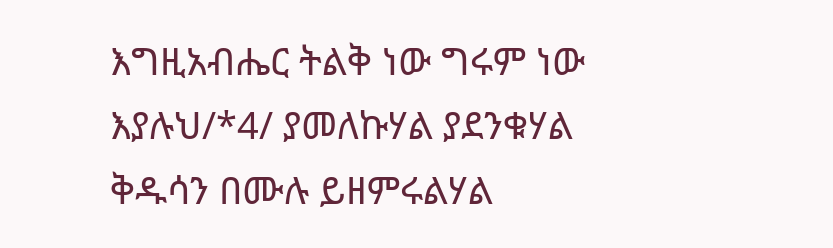እግዚአብሔር ትልቅ ነው ግሩም ነው እያሉህ/*4/ ያመለኩሃል ያደንቁሃል ቅዱሳን በሙሉ ይዘምሩልሃል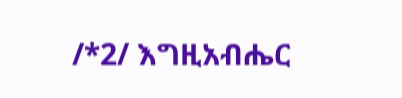/*2/ እግዚአብሔር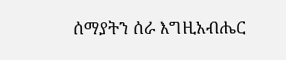ሰማያትን ሰራ እግዚአብሔር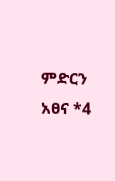ምድርን አፀና *4